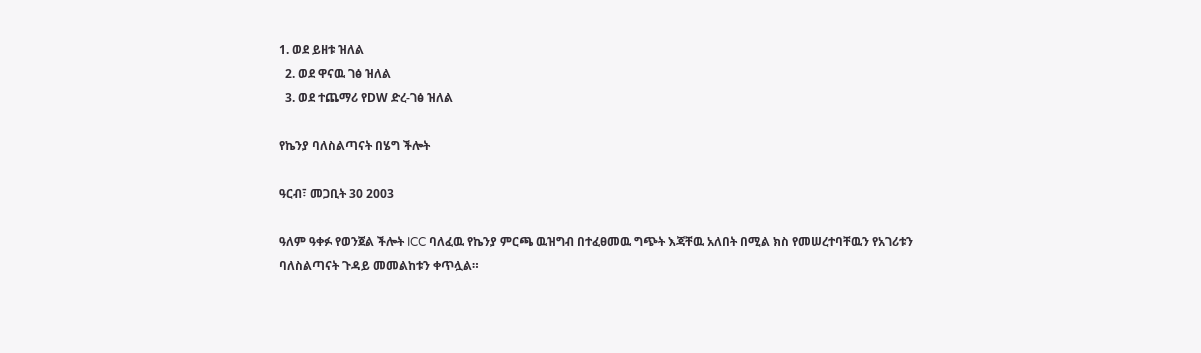1. ወደ ይዘቱ ዝለል
  2. ወደ ዋናዉ ገፅ ዝለል
  3. ወደ ተጨማሪ የDW ድረ-ገፅ ዝለል

የኬንያ ባለስልጣናት በሄግ ችሎት

ዓርብ፣ መጋቢት 30 2003

ዓለም ዓቀፉ የወንጀል ችሎት ICC ባለፈዉ የኬንያ ምርጫ ዉዝግብ በተፈፀመዉ ግጭት እጃቸዉ አለበት በሚል ክስ የመሠረተባቸዉን የአገሪቱን ባለስልጣናት ጉዳይ መመልከቱን ቀጥሏል።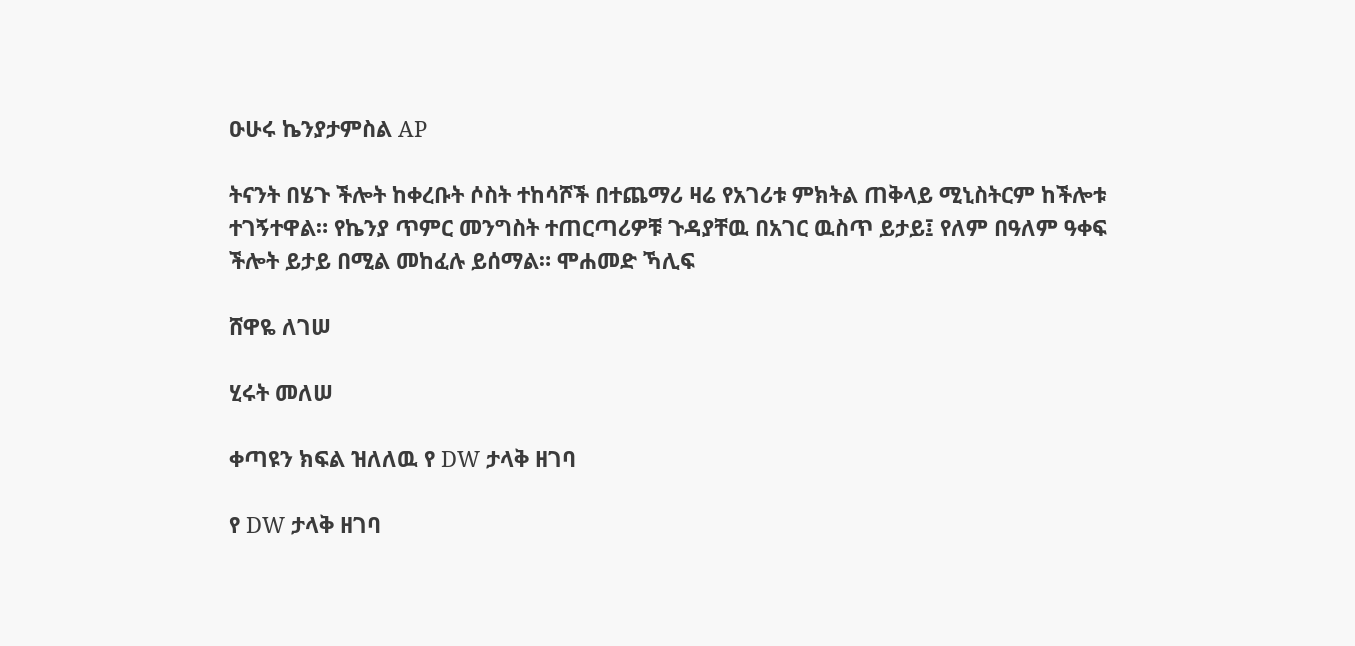ዑሁሩ ኬንያታምስል AP

ትናንት በሄጉ ችሎት ከቀረቡት ሶስት ተከሳሾች በተጨማሪ ዛሬ የአገሪቱ ምክትል ጠቅላይ ሚኒስትርም ከችሎቱ ተገኝተዋል። የኬንያ ጥምር መንግስት ተጠርጣሪዎቹ ጉዳያቸዉ በአገር ዉስጥ ይታይ፤ የለም በዓለም ዓቀፍ ችሎት ይታይ በሚል መከፈሉ ይሰማል። ሞሐመድ ኻሊፍ

ሸዋዬ ለገሠ

ሂሩት መለሠ

ቀጣዩን ክፍል ዝለለዉ የ DW ታላቅ ዘገባ

የ DW ታላቅ ዘገባ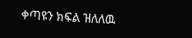ቀጣዩን ክፍል ዝለለዉ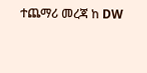ተጨማሪ መረጃ ከ DW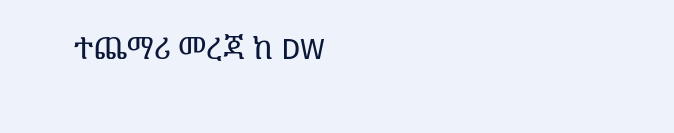ተጨማሪ መረጃ ከ DW